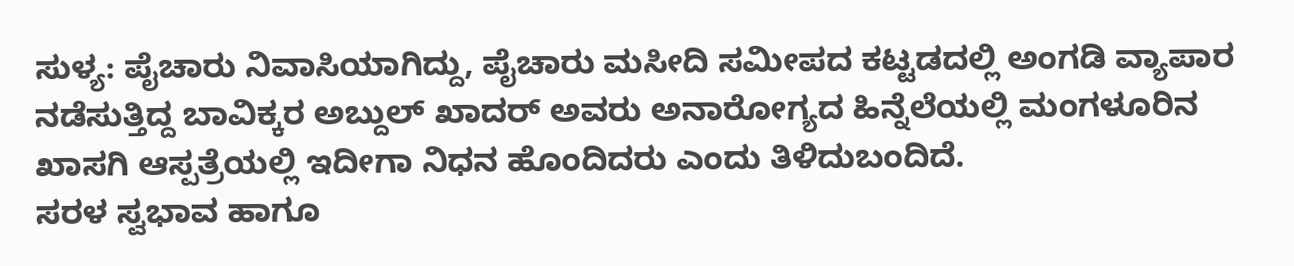ಸುಳ್ಯ: ಪೈಚಾರು ನಿವಾಸಿಯಾಗಿದ್ದು, ಪೈಚಾರು ಮಸೀದಿ ಸಮೀಪದ ಕಟ್ಟಡದಲ್ಲಿ ಅಂಗಡಿ ವ್ಯಾಪಾರ ನಡೆಸುತ್ತಿದ್ದ ಬಾವಿಕ್ಕರ ಅಬ್ದುಲ್ ಖಾದರ್ ಅವರು ಅನಾರೋಗ್ಯದ ಹಿನ್ನೆಲೆಯಲ್ಲಿ ಮಂಗಳೂರಿನ ಖಾಸಗಿ ಆಸ್ಪತ್ರೆಯಲ್ಲಿ ಇದೀಗಾ ನಿಧನ ಹೊಂದಿದರು ಎಂದು ತಿಳಿದುಬಂದಿದೆ.
ಸರಳ ಸ್ವಭಾವ ಹಾಗೂ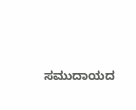ಸಮುದಾಯದ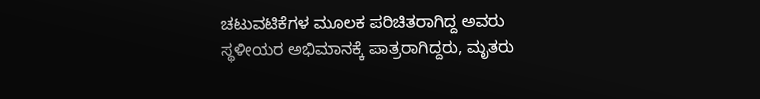ಚಟುವಟಿಕೆಗಳ ಮೂಲಕ ಪರಿಚಿತರಾಗಿದ್ದ ಅವರು ಸ್ಥಳೀಯರ ಅಭಿಮಾನಕ್ಕೆ ಪಾತ್ರರಾಗಿದ್ದರು, ಮೃತರು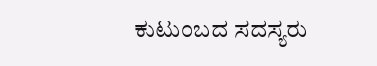ಕುಟುಂಬದ ಸದಸ್ಯರು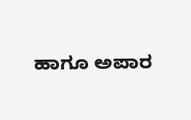ಹಾಗೂ ಅಪಾರ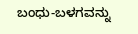ಬಂಧು-ಬಳಗವನ್ನು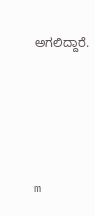ಅಗಲಿದ್ದಾರೆ.





m